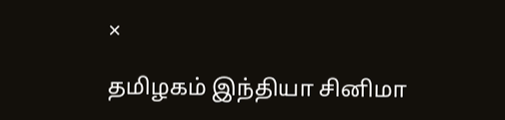×

தமிழகம் இந்தியா சினிமா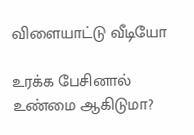விளையாட்டு வீடியோ

உரக்க பேசினால் உண்மை ஆகிடுமா?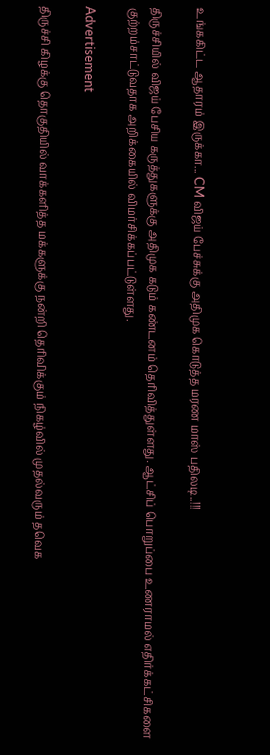உங்ககிட்ட ஆதாரம் இருக்கா... CM விஜய் பேச்சுக்கு அதிமுக கொடுத்த மரண மாஸ் பதிலடி..!!!

திருச்சியில் விஜய் பேசிய கருத்துகளுக்கு அதிமுக கடும் கண்டனம் தெரிவித்துள்ளது. ஆட்சிப் பொறுப்பை உணராமல் எதிர்க்கட்சிகளை குற்றம்சாட்டுவதாக அறிக்கையில் விமர்சிக்கப்பட்டுள்ளது.

Advertisement

திருச்சி கிழக்கு தொகுதியில் வாக்களித்த மக்களுக்கு நன்றி தெரிவிக்கும் நிகழ்வில் முதல்வரும் தவெக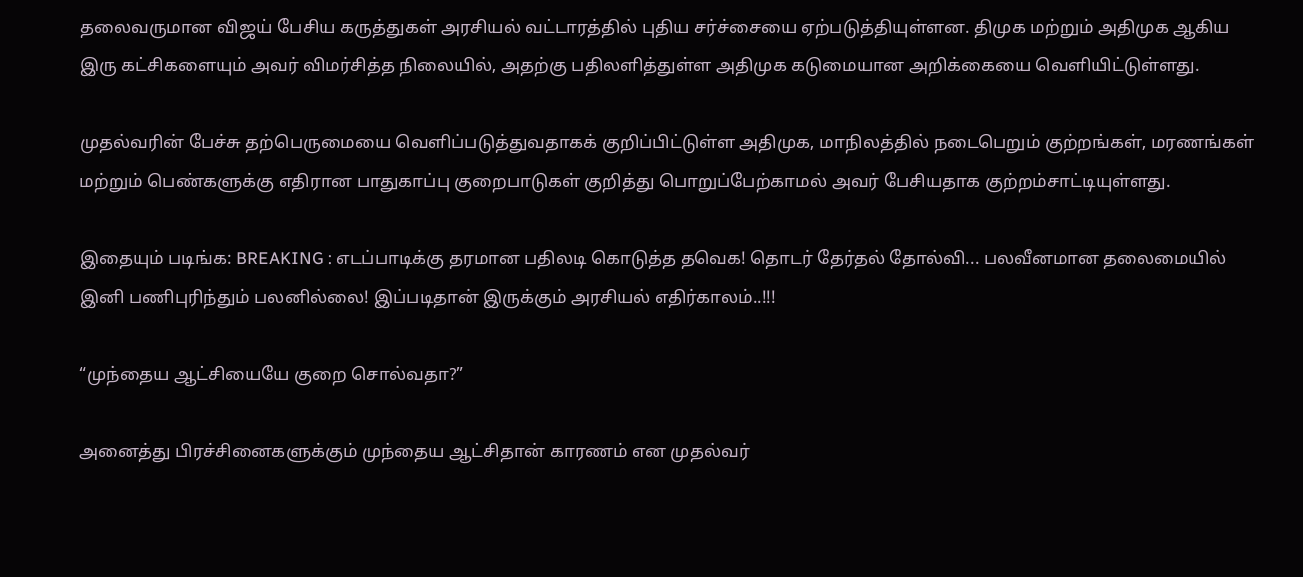தலைவருமான விஜய் பேசிய கருத்துகள் அரசியல் வட்டாரத்தில் புதிய சர்ச்சையை ஏற்படுத்தியுள்ளன. திமுக மற்றும் அதிமுக ஆகிய இரு கட்சிகளையும் அவர் விமர்சித்த நிலையில், அதற்கு பதிலளித்துள்ள அதிமுக கடுமையான அறிக்கையை வெளியிட்டுள்ளது.

முதல்வரின் பேச்சு தற்பெருமையை வெளிப்படுத்துவதாகக் குறிப்பிட்டுள்ள அதிமுக, மாநிலத்தில் நடைபெறும் குற்றங்கள், மரணங்கள் மற்றும் பெண்களுக்கு எதிரான பாதுகாப்பு குறைபாடுகள் குறித்து பொறுப்பேற்காமல் அவர் பேசியதாக குற்றம்சாட்டியுள்ளது.

இதையும் படிங்க: BREAKING : எடப்பாடிக்கு தரமான பதிலடி கொடுத்த தவெக! தொடர் தேர்தல் தோல்வி... பலவீனமான தலைமையில் இனி பணிபுரிந்தும் பலனில்லை! இப்படிதான் இருக்கும் அரசியல் எதிர்காலம்..!!!

“முந்தைய ஆட்சியையே குறை சொல்வதா?”

அனைத்து பிரச்சினைகளுக்கும் முந்தைய ஆட்சிதான் காரணம் என முதல்வர்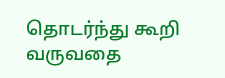தொடர்ந்து கூறி வருவதை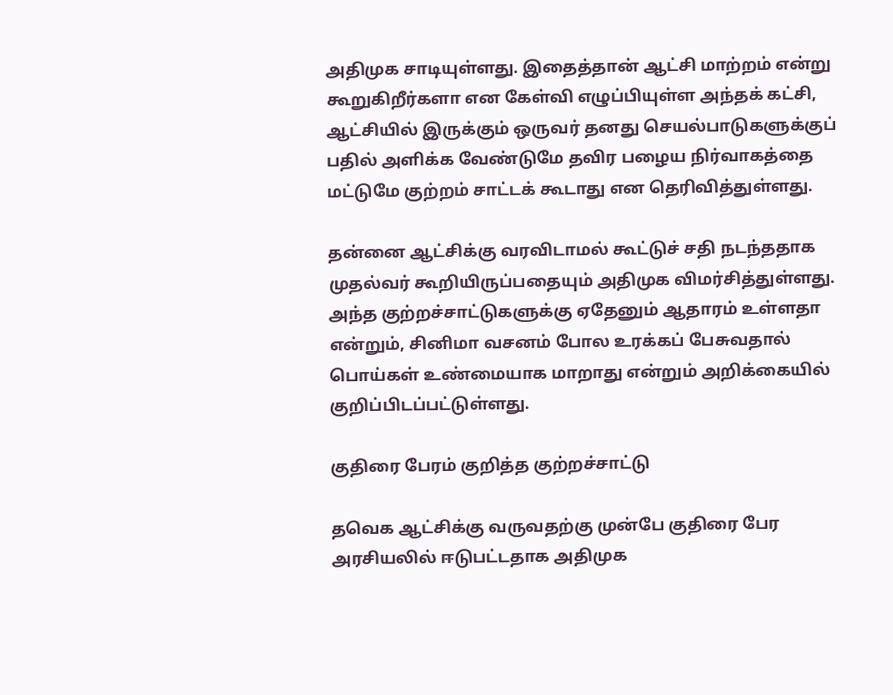அதிமுக சாடியுள்ளது. இதைத்தான் ஆட்சி மாற்றம் என்று கூறுகிறீர்களா என கேள்வி எழுப்பியுள்ள அந்தக் கட்சி, ஆட்சியில் இருக்கும் ஒருவர் தனது செயல்பாடுகளுக்குப் பதில் அளிக்க வேண்டுமே தவிர பழைய நிர்வாகத்தை மட்டுமே குற்றம் சாட்டக் கூடாது என தெரிவித்துள்ளது.

தன்னை ஆட்சிக்கு வரவிடாமல் கூட்டுச் சதி நடந்ததாக முதல்வர் கூறியிருப்பதையும் அதிமுக விமர்சித்துள்ளது. அந்த குற்றச்சாட்டுகளுக்கு ஏதேனும் ஆதாரம் உள்ளதா என்றும், சினிமா வசனம் போல உரக்கப் பேசுவதால் பொய்கள் உண்மையாக மாறாது என்றும் அறிக்கையில் குறிப்பிடப்பட்டுள்ளது.

குதிரை பேரம் குறித்த குற்றச்சாட்டு

தவெக ஆட்சிக்கு வருவதற்கு முன்பே குதிரை பேர அரசியலில் ஈடுபட்டதாக அதிமுக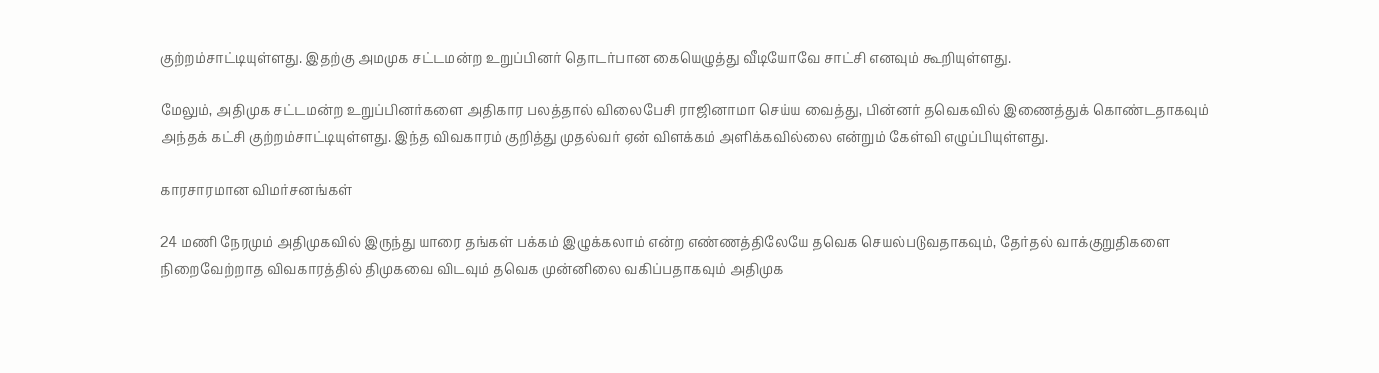குற்றம்சாட்டியுள்ளது. இதற்கு அமமுக சட்டமன்ற உறுப்பினர் தொடர்பான கையெழுத்து வீடியோவே சாட்சி எனவும் கூறியுள்ளது.

மேலும், அதிமுக சட்டமன்ற உறுப்பினர்களை அதிகார பலத்தால் விலைபேசி ராஜினாமா செய்ய வைத்து, பின்னர் தவெகவில் இணைத்துக் கொண்டதாகவும் அந்தக் கட்சி குற்றம்சாட்டியுள்ளது. இந்த விவகாரம் குறித்து முதல்வர் ஏன் விளக்கம் அளிக்கவில்லை என்றும் கேள்வி எழுப்பியுள்ளது.

காரசாரமான விமர்சனங்கள்

24 மணி நேரமும் அதிமுகவில் இருந்து யாரை தங்கள் பக்கம் இழுக்கலாம் என்ற எண்ணத்திலேயே தவெக செயல்படுவதாகவும், தேர்தல் வாக்குறுதிகளை நிறைவேற்றாத விவகாரத்தில் திமுகவை விடவும் தவெக முன்னிலை வகிப்பதாகவும் அதிமுக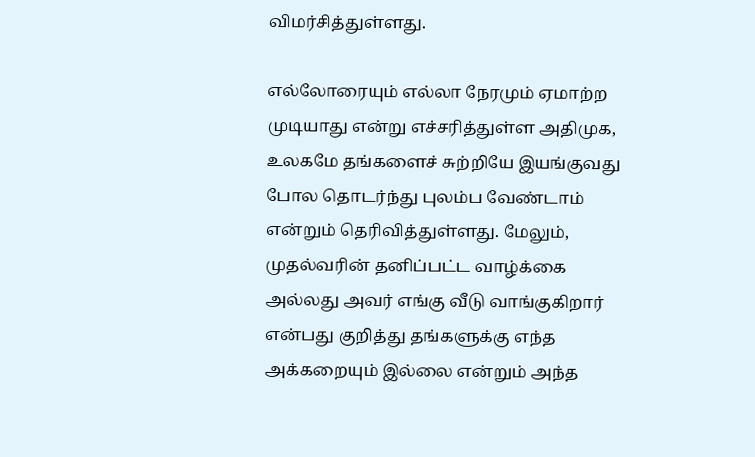விமர்சித்துள்ளது.

எல்லோரையும் எல்லா நேரமும் ஏமாற்ற முடியாது என்று எச்சரித்துள்ள அதிமுக, உலகமே தங்களைச் சுற்றியே இயங்குவது போல தொடர்ந்து புலம்ப வேண்டாம் என்றும் தெரிவித்துள்ளது. மேலும், முதல்வரின் தனிப்பட்ட வாழ்க்கை அல்லது அவர் எங்கு வீடு வாங்குகிறார் என்பது குறித்து தங்களுக்கு எந்த அக்கறையும் இல்லை என்றும் அந்த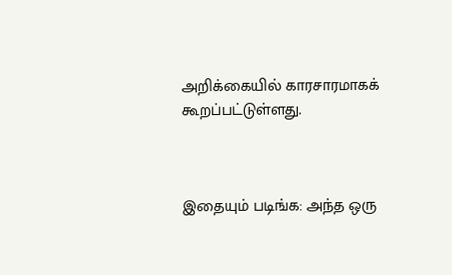அறிக்கையில் காரசாரமாகக் கூறப்பட்டுள்ளது.



இதையும் படிங்க: அந்த ஒரு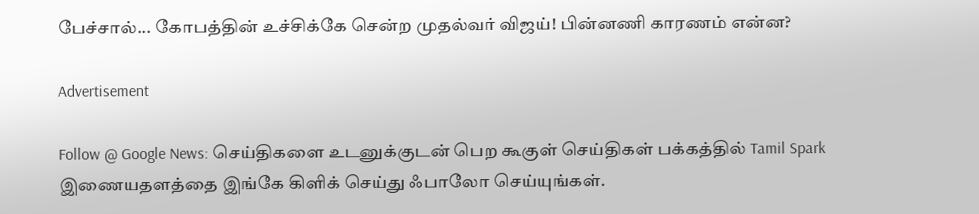பேச்சால்... கோபத்தின் உச்சிக்கே சென்ற முதல்வர் விஜய்! பின்னணி காரணம் என்ன?

Advertisement

Follow @ Google News: செய்திகளை உடனுக்குடன் பெற கூகுள் செய்திகள் பக்கத்தில் Tamil Spark இணையதளத்தை இங்கே கிளிக் செய்து ஃபாலோ செய்யுங்கள்.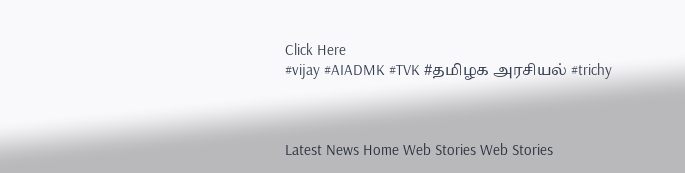Click Here
#vijay #AIADMK #TVK #தமிழக அரசியல் #trichy



Latest News Home Web Stories Web Stories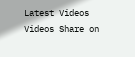Latest Videos Videos Share on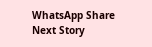WhatsApp Share
Next Story